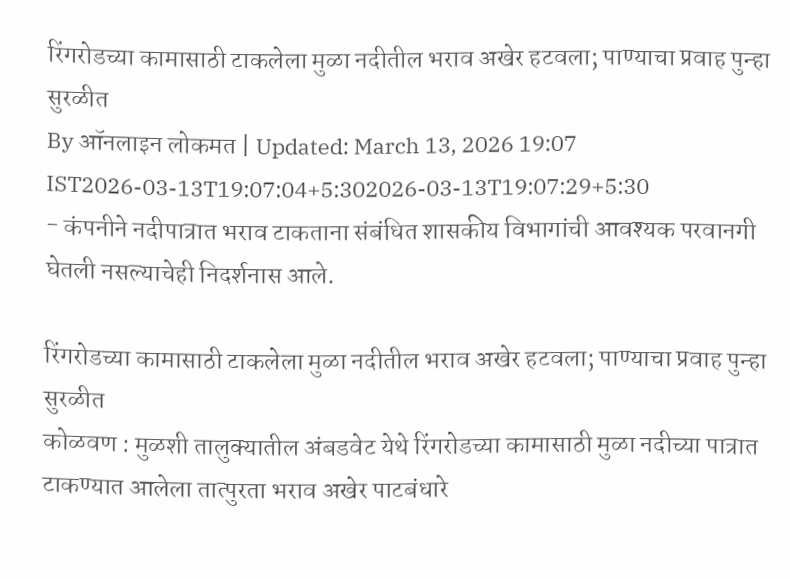रिंगरोडच्या कामासाठी टाकलेला मुळा नदीतील भराव अखेर हटवला; पाण्याचा प्रवाह पुन्हा सुरळीत
By ऑनलाइन लोकमत | Updated: March 13, 2026 19:07 IST2026-03-13T19:07:04+5:302026-03-13T19:07:29+5:30
- कंपनीने नदीपात्रात भराव टाकताना संबंधित शासकीय विभागांची आवश्यक परवानगी घेतली नसल्याचेही निदर्शनास आले.

रिंगरोडच्या कामासाठी टाकलेला मुळा नदीतील भराव अखेर हटवला; पाण्याचा प्रवाह पुन्हा सुरळीत
कोळवण : मुळशी तालुक्यातील अंबडवेट येथे रिंगरोडच्या कामासाठी मुळा नदीच्या पात्रात टाकण्यात आलेला तात्पुरता भराव अखेर पाटबंधारे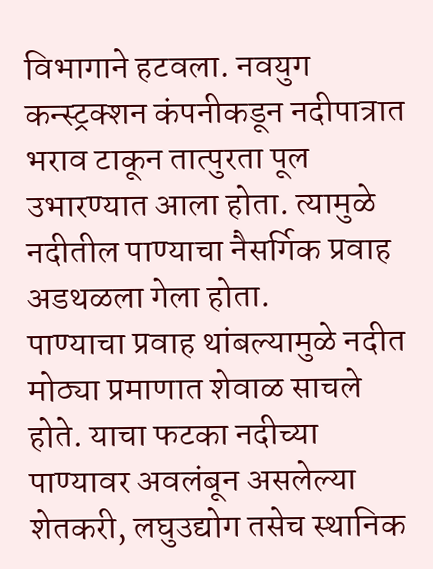विभागाने हटवला. नवयुग कन्स्ट्रक्शन कंपनीकडून नदीपात्रात भराव टाकून तात्पुरता पूल उभारण्यात आला होता. त्यामुळे नदीतील पाण्याचा नैसर्गिक प्रवाह अडथळला गेला होता.
पाण्याचा प्रवाह थांबल्यामुळे नदीत मोठ्या प्रमाणात शेवाळ साचले होते. याचा फटका नदीच्या पाण्यावर अवलंबून असलेल्या शेतकरी, लघुउद्योग तसेच स्थानिक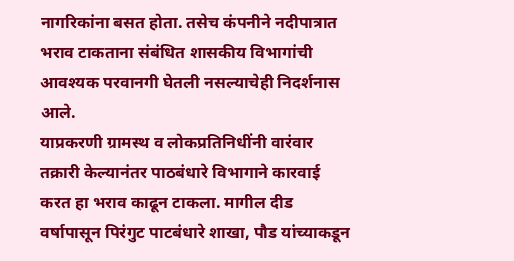नागरिकांना बसत होता. तसेच कंपनीने नदीपात्रात भराव टाकताना संबंधित शासकीय विभागांची आवश्यक परवानगी घेतली नसल्याचेही निदर्शनास आले.
याप्रकरणी ग्रामस्थ व लोकप्रतिनिधींनी वारंवार तक्रारी केल्यानंतर पाठबंधारे विभागाने कारवाई करत हा भराव काढून टाकला. मागील दीड वर्षापासून पिरंगुट पाटबंधारे शाखा, पौड यांच्याकडून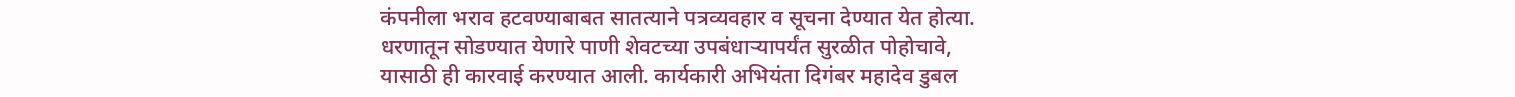कंपनीला भराव हटवण्याबाबत सातत्याने पत्रव्यवहार व सूचना देण्यात येत होत्या.
धरणातून सोडण्यात येणारे पाणी शेवटच्या उपबंधाऱ्यापर्यंत सुरळीत पोहोचावे, यासाठी ही कारवाई करण्यात आली. कार्यकारी अभियंता दिगंबर महादेव डुबल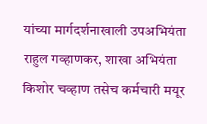यांच्या मार्गदर्शनाखाली उपअभियंता राहुल गव्हाणकर, शाखा अभियंता किशोर चव्हाण तसेच कर्मचारी मयूर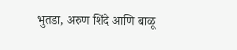भुतडा, अरुण शिंदे आणि बाळू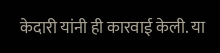केदारी यांनी ही कारवाई केली. या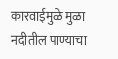कारवाईमुळे मुळा नदीतील पाण्याचा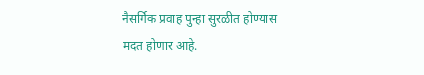नैसर्गिक प्रवाह पुन्हा सुरळीत होण्यास मदत होणार आहे.